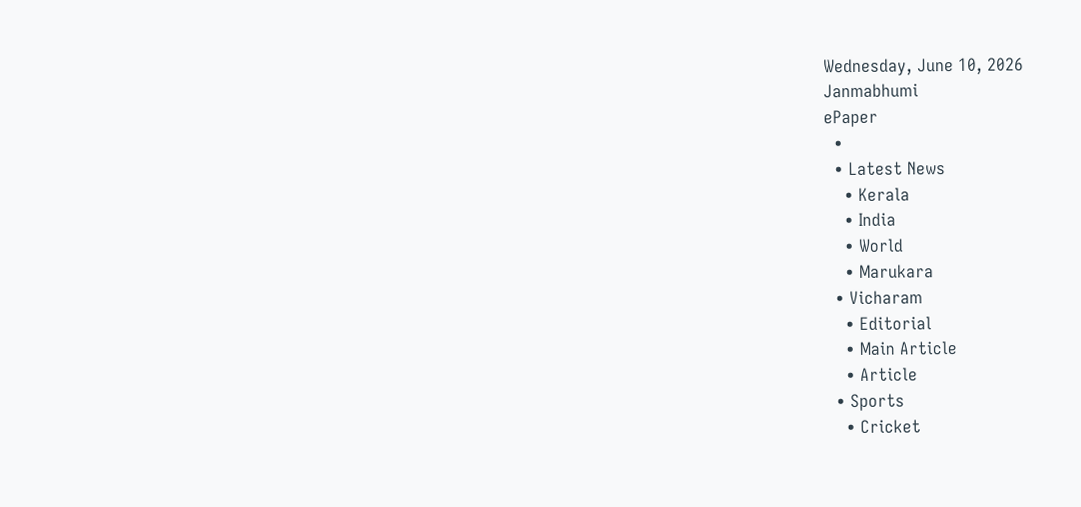Wednesday, June 10, 2026
Janmabhumi
ePaper
  •
  • Latest News
    • Kerala
    • India
    • World
    • Marukara
  • Vicharam
    • Editorial
    • Main Article
    • Article
  • Sports
    • Cricket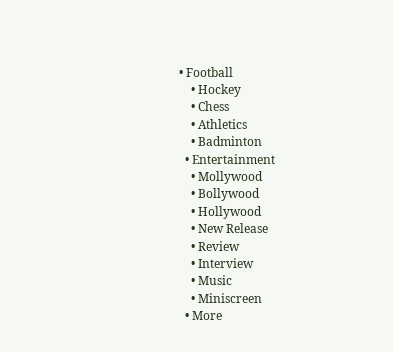• Football
    • Hockey
    • Chess
    • Athletics
    • Badminton
  • Entertainment
    • Mollywood
    • Bollywood
    • Hollywood
    • New Release
    • Review
    • Interview
    • Music
    • Miniscreen
  • More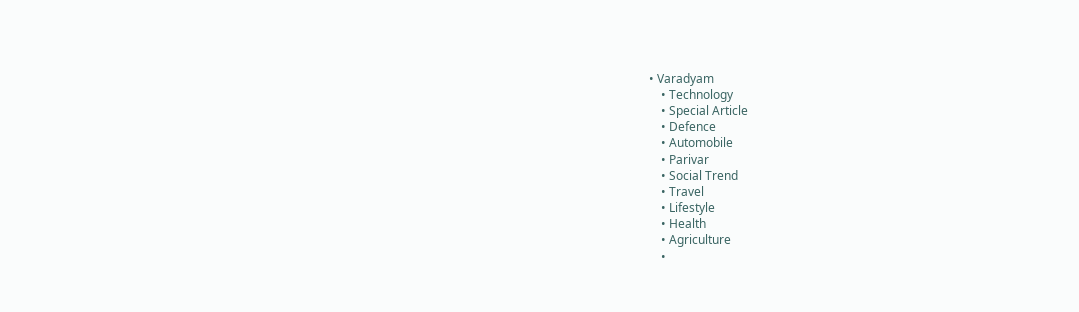• Varadyam
    • Technology
    • Special Article
    • Defence
    • Automobile
    • Parivar
    • Social Trend
    • Travel
    • Lifestyle
    • Health
    • Agriculture
    •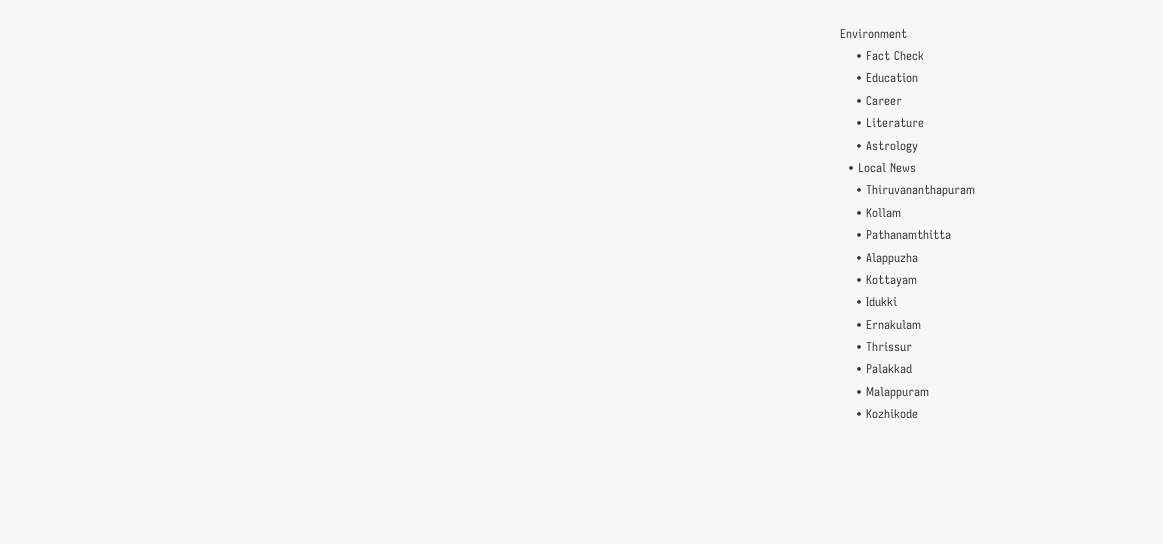Environment
    • Fact Check
    • Education
    • Career
    • Literature
    • Astrology
  • Local News
    • Thiruvananthapuram
    • Kollam
    • Pathanamthitta
    • Alappuzha
    • Kottayam
    • Idukki
    • Ernakulam
    • Thrissur
    • Palakkad
    • Malappuram
    • Kozhikode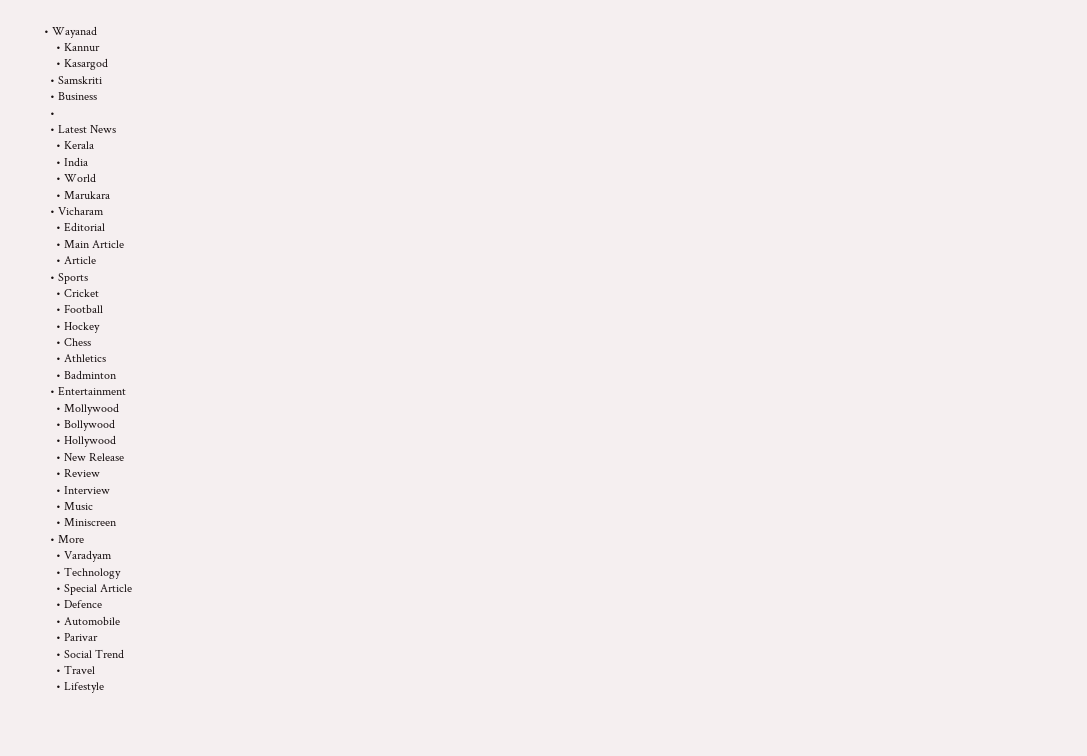• Wayanad
    • Kannur
    • Kasargod
  • Samskriti
  • Business
  •
  • Latest News
    • Kerala
    • India
    • World
    • Marukara
  • Vicharam
    • Editorial
    • Main Article
    • Article
  • Sports
    • Cricket
    • Football
    • Hockey
    • Chess
    • Athletics
    • Badminton
  • Entertainment
    • Mollywood
    • Bollywood
    • Hollywood
    • New Release
    • Review
    • Interview
    • Music
    • Miniscreen
  • More
    • Varadyam
    • Technology
    • Special Article
    • Defence
    • Automobile
    • Parivar
    • Social Trend
    • Travel
    • Lifestyle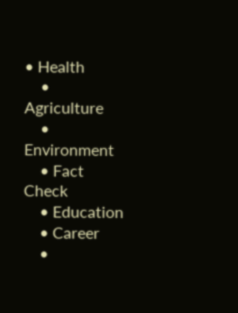• Health
    • Agriculture
    • Environment
    • Fact Check
    • Education
    • Career
    •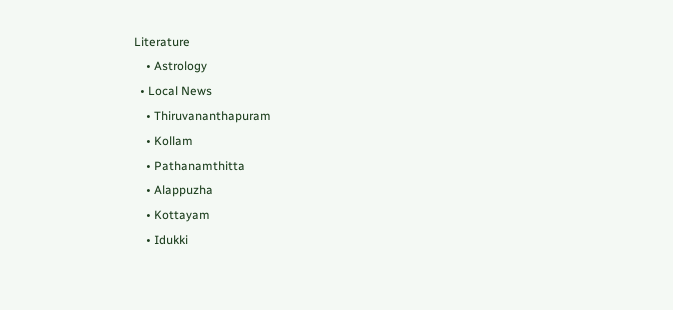Literature
    • Astrology
  • Local News
    • Thiruvananthapuram
    • Kollam
    • Pathanamthitta
    • Alappuzha
    • Kottayam
    • Idukki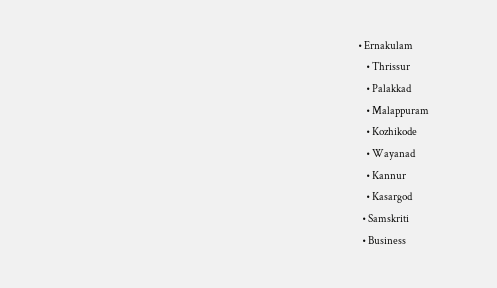• Ernakulam
    • Thrissur
    • Palakkad
    • Malappuram
    • Kozhikode
    • Wayanad
    • Kannur
    • Kasargod
  • Samskriti
  • Business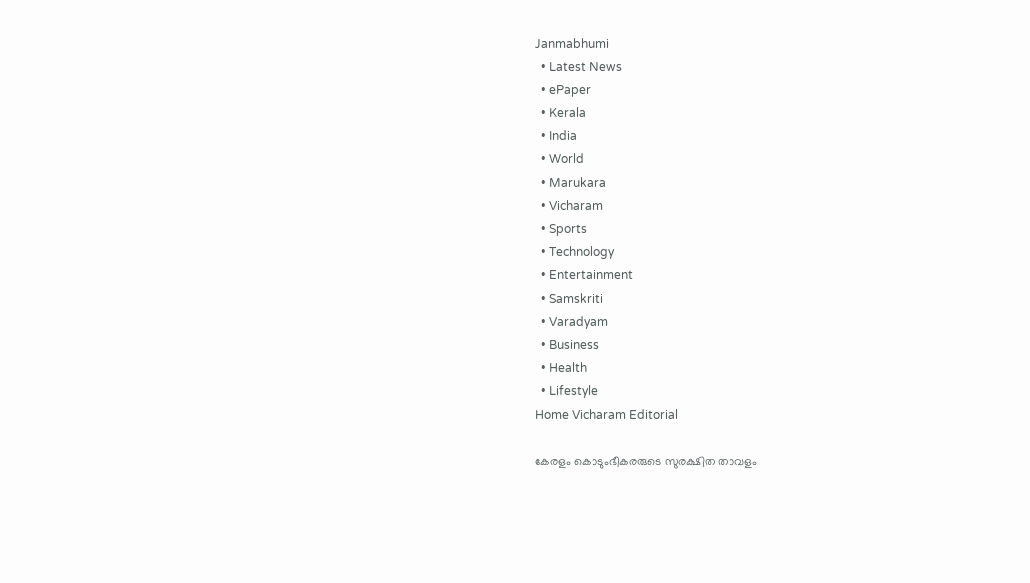Janmabhumi
  • Latest News
  • ePaper
  • Kerala
  • India
  • World
  • Marukara
  • Vicharam
  • Sports
  • Technology
  • Entertainment
  • Samskriti
  • Varadyam
  • Business
  • Health
  • Lifestyle
Home Vicharam Editorial

കേരളം കൊടുംഭീകരരുടെ സുരക്ഷിത താവളം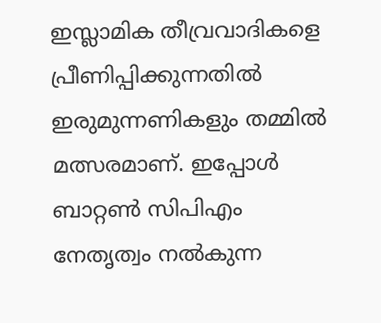ഇസ്ലാമിക തീവ്രവാദികളെ പ്രീണിപ്പിക്കുന്നതില്‍ ഇരുമുന്നണികളും തമ്മില്‍ മത്സരമാണ്. ഇപ്പോള്‍ ബാറ്റണ്‍ സിപിഎം നേതൃത്വം നല്‍കുന്ന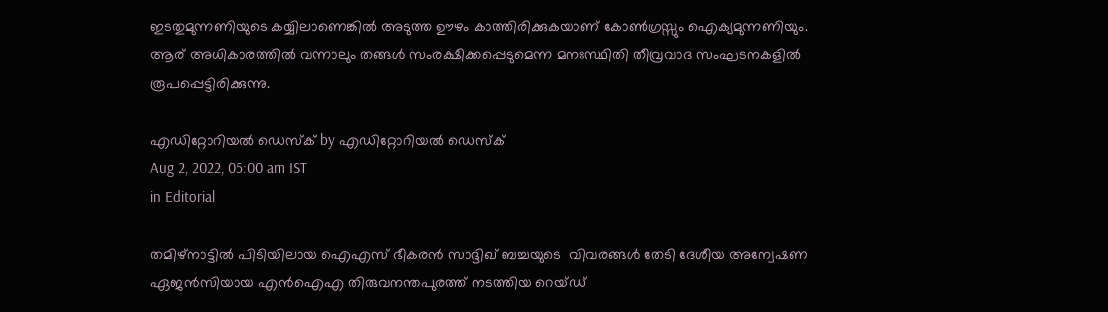ഇടതുമുന്നണിയുടെ കയ്യിലാണെങ്കില്‍ അടുത്ത ഊഴം കാത്തിരിക്കുകയാണ് കോണ്‍ഗ്രസ്സും ഐക്യമുന്നണിയും. ആര് അധികാരത്തില്‍ വന്നാലും തങ്ങള്‍ സംരക്ഷിക്കപ്പെടുമെന്ന മനഃസ്ഥിതി തീവ്രവാദ സംഘടനകളില്‍ രൂപപ്പെട്ടിരിക്കുന്നു.

എഡിറ്റോറിയൽ ഡെസ്ക് by എഡിറ്റോറിയൽ ഡെസ്ക്
Aug 2, 2022, 05:00 am IST
in Editorial

തമിഴ്‌നാട്ടില്‍ പിടിയിലായ ഐഎസ് ഭീകരന്‍ സാദ്ദിഖ് ബച്ചയുടെ  വിവരങ്ങള്‍ തേടി ദേശീയ അന്വേഷണ ഏജന്‍സിയായ എന്‍ഐഎ തിരുവനന്തപുരത്ത് നടത്തിയ റെയ്ഡ്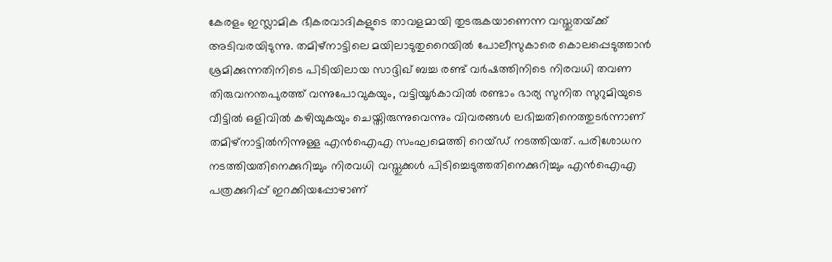കേരളം ഇസ്ലാമിക ഭീകരവാദികളുടെ താവളമായി തുടരുകയാണെന്ന വസ്തുതയ്‌ക്ക് അടിവരയിടുന്നു. തമിഴ്‌നാട്ടിലെ മയിലാടുതുറൈയില്‍ പോലീസുകാരെ കൊലപ്പെടുത്താന്‍ ശ്രമിക്കുന്നതിനിടെ പിടിയിലായ സാദ്ദിഖ് ബച്ച രണ്ട് വര്‍ഷത്തിനിടെ നിരവധി തവണ തിരുവനന്തപുരത്ത് വന്നുപോവുകയും, വട്ടിയൂര്‍കാവില്‍ രണ്ടാം ഭാര്യ സുനിത സുറുമിയുടെ വീട്ടില്‍ ഒളിവില്‍ കഴിയുകയും ചെയ്തിരുന്നുവെന്നും വിവരങ്ങള്‍ ലഭിച്ചതിനെത്തുടര്‍ന്നാണ് തമിഴ്‌നാട്ടില്‍നിന്നുള്ള എന്‍ഐഎ സംഘമെത്തി റെയ്ഡ് നടത്തിയത്. പരിശോധന നടത്തിയതിനെക്കുറിച്ചും നിരവധി വസ്തുക്കള്‍ പിടിച്ചെടുത്തതിനെക്കുറിച്ചും എന്‍ഐഎ പത്രക്കുറിപ്പ് ഇറക്കിയപ്പോഴാണ്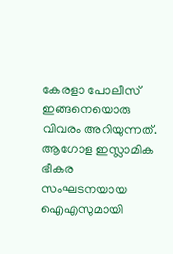കേരളാ പോലീസ് ഇങ്ങനെയൊരു വിവരം അറിയുന്നത്. ആഗോള ഇസ്ലാമിക ഭീകര സംഘടനയായ ഐഎസുമായി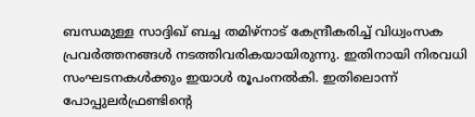ബന്ധമുള്ള സാദ്ദിഖ് ബച്ച തമിഴ്‌നാട് കേന്ദ്രീകരിച്ച് വിധ്വംസക പ്രവര്‍ത്തനങ്ങള്‍ നടത്തിവരികയായിരുന്നു. ഇതിനായി നിരവധി സംഘടനകള്‍ക്കും ഇയാള്‍ രൂപംനല്‍കി. ഇതിലൊന്ന് പോപ്പുലര്‍ഫ്രണ്ടിന്റെ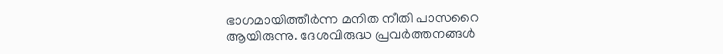ഭാഗമായിത്തീര്‍ന്ന മനിത നീതി പാസറൈ ആയിരുന്നു. ദേശവിരുദ്ധ പ്രവര്‍ത്തനങ്ങള്‍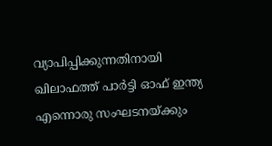വ്യാപിപ്പിക്കുന്നതിനായി ഖിലാഫത്ത് പാര്‍ട്ടി ഓഫ് ഇന്ത്യ എന്നൊരു സംഘടനയ്‌ക്കും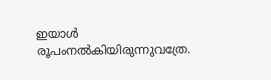ഇയാള്‍ രൂപംനല്‍കിയിരുന്നുവത്രേ.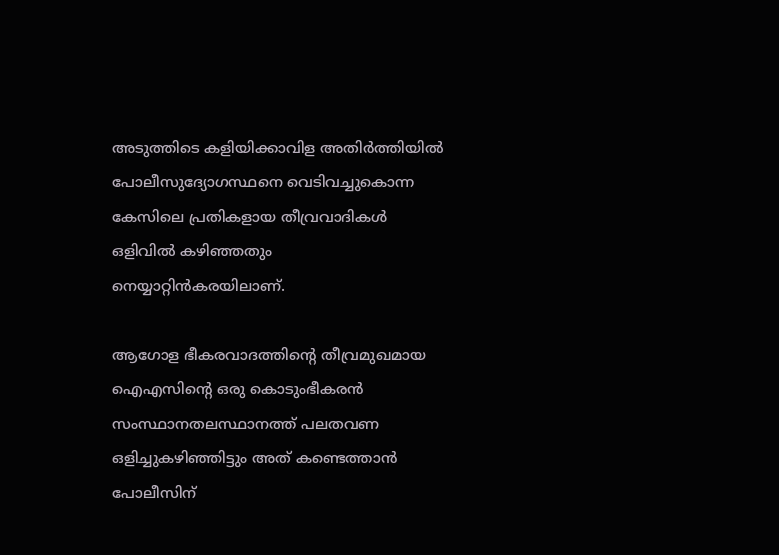അടുത്തിടെ കളിയിക്കാവിള അതിര്‍ത്തിയില്‍ പോലീസുദ്യോഗസ്ഥനെ വെടിവച്ചുകൊന്ന കേസിലെ പ്രതികളായ തീവ്രവാദികള്‍ ഒളിവില്‍ കഴിഞ്ഞതും നെയ്യാറ്റിന്‍കരയിലാണ്.

ആഗോള ഭീകരവാദത്തിന്റെ തീവ്രമുഖമായ ഐഎസിന്റെ ഒരു കൊടുംഭീകരന്‍ സംസ്ഥാനതലസ്ഥാനത്ത് പലതവണ ഒളിച്ചുകഴിഞ്ഞിട്ടും അത് കണ്ടെത്താന്‍ പോലീസിന്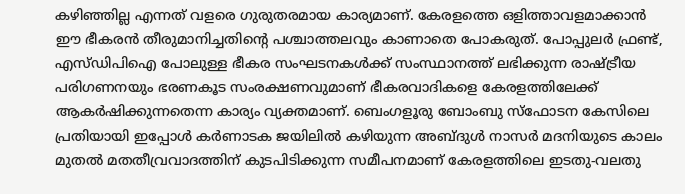കഴിഞ്ഞില്ല എന്നത് വളരെ ഗുരുതരമായ കാര്യമാണ്. കേരളത്തെ ഒളിത്താവളമാക്കാന്‍ ഈ ഭീകരന്‍ തീരുമാനിച്ചതിന്റെ പശ്ചാത്തലവും കാണാതെ പോകരുത്. പോപ്പുലര്‍ ഫ്രണ്ട്, എസ്ഡിപിഐ പോലുള്ള ഭീകര സംഘടനകള്‍ക്ക് സംസ്ഥാനത്ത് ലഭിക്കുന്ന രാഷ്‌ട്രീയ പരിഗണനയും ഭരണകൂട സംരക്ഷണവുമാണ് ഭീകരവാദികളെ കേരളത്തിലേക്ക് ആകര്‍ഷിക്കുന്നതെന്ന കാര്യം വ്യക്തമാണ്. ബെംഗളൂരു ബോംബു സ്‌ഫോടന കേസിലെ പ്രതിയായി ഇപ്പോള്‍ കര്‍ണാടക ജയിലില്‍ കഴിയുന്ന അബ്ദുള്‍ നാസര്‍ മദനിയുടെ കാലം മുതല്‍ മതതീവ്രവാദത്തിന് കുടപിടിക്കുന്ന സമീപനമാണ് കേരളത്തിലെ ഇടതു-വലതു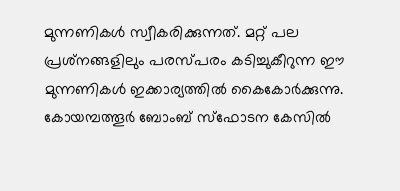മുന്നണികള്‍ സ്വീകരിക്കുന്നത്. മറ്റ് പല പ്രശ്‌നങ്ങളിലും പരസ്പരം കടിച്ചുകീറുന്ന ഈ മുന്നണികള്‍ ഇക്കാര്യത്തില്‍ കൈകോര്‍ക്കുന്നു. കോയമ്പത്തൂര്‍ ബോംബ് സ്‌ഫോടന കേസില്‍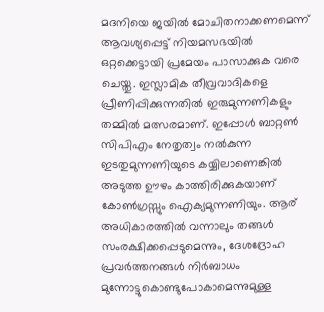മദനിയെ ജയില്‍ മോചിതനാക്കണമെന്ന് ആവശ്യപ്പെട്ട് നിയമസഭയില്‍ ഒറ്റക്കെട്ടായി പ്രമേയം പാസാക്കുക വരെ ചെയ്തു. ഇസ്ലാമിക തീവ്രവാദികളെ പ്രീണിപ്പിക്കുന്നതില്‍ ഇരുമുന്നണികളും തമ്മില്‍ മത്സരമാണ്. ഇപ്പോള്‍ ബാറ്റണ്‍ സിപിഎം നേതൃത്വം നല്‍കുന്ന ഇടതുമുന്നണിയുടെ കയ്യിലാണെങ്കില്‍ അടുത്ത ഊഴം കാത്തിരിക്കുകയാണ് കോണ്‍ഗ്രസ്സും ഐക്യമുന്നണിയും. ആര് അധികാരത്തില്‍ വന്നാലും തങ്ങള്‍ സംരക്ഷിക്കപ്പെടുമെന്നും, ദേശദ്രോഹ പ്രവര്‍ത്തനങ്ങള്‍ നിര്‍ബാധം മുന്നോട്ടുകൊണ്ടുപോകാമെന്നുമുള്ള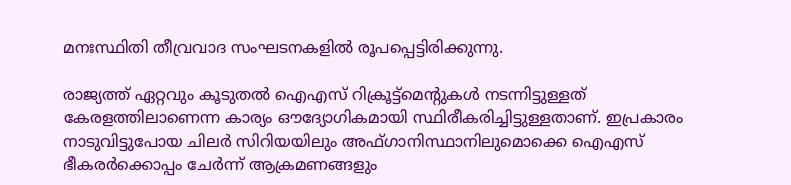മനഃസ്ഥിതി തീവ്രവാദ സംഘടനകളില്‍ രൂപപ്പെട്ടിരിക്കുന്നു.

രാജ്യത്ത് ഏറ്റവും കൂടുതല്‍ ഐഎസ് റിക്രൂട്ട്‌മെന്റുകള്‍ നടന്നിട്ടുള്ളത് കേരളത്തിലാണെന്ന കാര്യം ഔദ്യോഗികമായി സ്ഥിരീകരിച്ചിട്ടുള്ളതാണ്. ഇപ്രകാരം നാടുവിട്ടുപോയ ചിലര്‍ സിറിയയിലും അഫ്ഗാനിസ്ഥാനിലുമൊക്കെ ഐഎസ് ഭീകരര്‍ക്കൊപ്പം ചേര്‍ന്ന് ആക്രമണങ്ങളും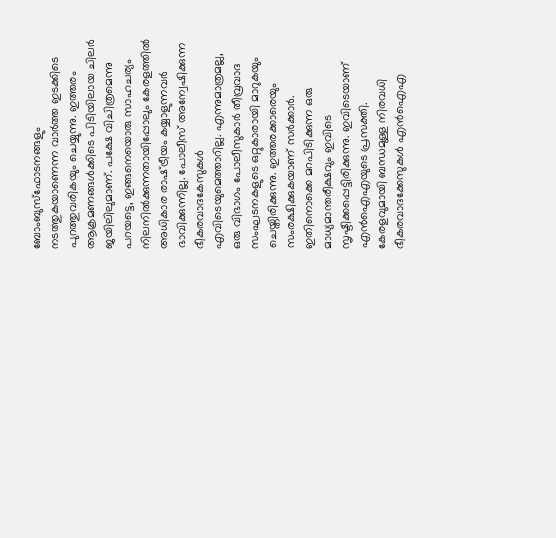ബോംബുസ്‌ഫോടനങ്ങളും നടത്തുകയാണെന്ന വാര്‍ത്ത ഇടക്കിടെ പുറത്തുവരികയും ചെയ്യുന്നു. ഇത്തരം ആക്രമണങ്ങള്‍ക്കിടെ പിടിയിലായ ചിലര്‍ ജയിലിലുമാണ്. പക്ഷേ വിചിത്രമെന്നു പറയട്ടെ, ഇങ്ങനെയൊരു സാഹചര്യം നിലനില്‍ക്കുന്നതായിപ്പോലും കേരളത്തില്‍ അധികാര രാഷ്‌ട്രീയം കയ്യാളുന്നവര്‍ ഭാവിക്കുന്നില്ല. പോലീസ് അന്വേഷിക്കുന്ന ഭീകരവാദകേസുകള്‍ എവിടെയുമെത്താറില്ല. എന്നുമാത്രമല്ല, ഒരു വിഭാഗം പോലീസുകാര്‍ തീവ്രവാദ സംഘടനകളുടെ ഒറ്റുകാരായി മാറുകയും ചെയ്തിരിക്കുന്നു. ഇത്തരക്കാരെയും സംരക്ഷിക്കുകയാണ് സര്‍ക്കാര്‍. ഇതിനൊക്കെ മറപിടിക്കുന്ന ഒരു മാധ്യമാന്തരീക്ഷവും ഇവിടെ സൃഷ്ടിക്കപ്പെട്ടിരിക്കുന്നു. ഇവിടെയാണ് എന്‍ഐഎയുടെ പ്രസക്തി. കേരളവുമായി ബന്ധമുള്ള നിരവധി ഭീകരവാദക്കേസുകള്‍ എന്‍ഐഎ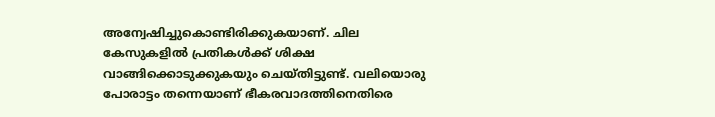അന്വേഷിച്ചുകൊണ്ടിരിക്കുകയാണ്. ചില കേസുകളില്‍ പ്രതികള്‍ക്ക് ശിക്ഷ വാങ്ങിക്കൊടുക്കുകയും ചെയ്തിട്ടുണ്ട്. വലിയൊരു പോരാട്ടം തന്നെയാണ് ഭീകരവാദത്തിനെതിരെ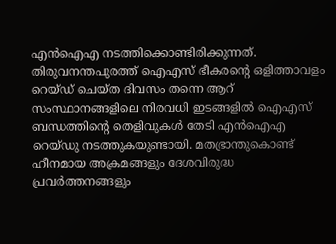എന്‍ഐഎ നടത്തിക്കൊണ്ടിരിക്കുന്നത്. തിരുവനന്തപുരത്ത് ഐഎസ് ഭീകരന്റെ ഒളിത്താവളം റെയ്ഡ് ചെയ്ത ദിവസം തന്നെ ആറ് സംസ്ഥാനങ്ങളിലെ നിരവധി ഇടങ്ങളില്‍ ഐഎസ് ബന്ധത്തിന്റെ തെളിവുകള്‍ തേടി എന്‍ഐഎ റെയ്ഡു നടത്തുകയുണ്ടായി. മതഭ്രാന്തുകൊണ്ട് ഹീനമായ അക്രമങ്ങളും ദേശവിരുദ്ധ പ്രവര്‍ത്തനങ്ങളും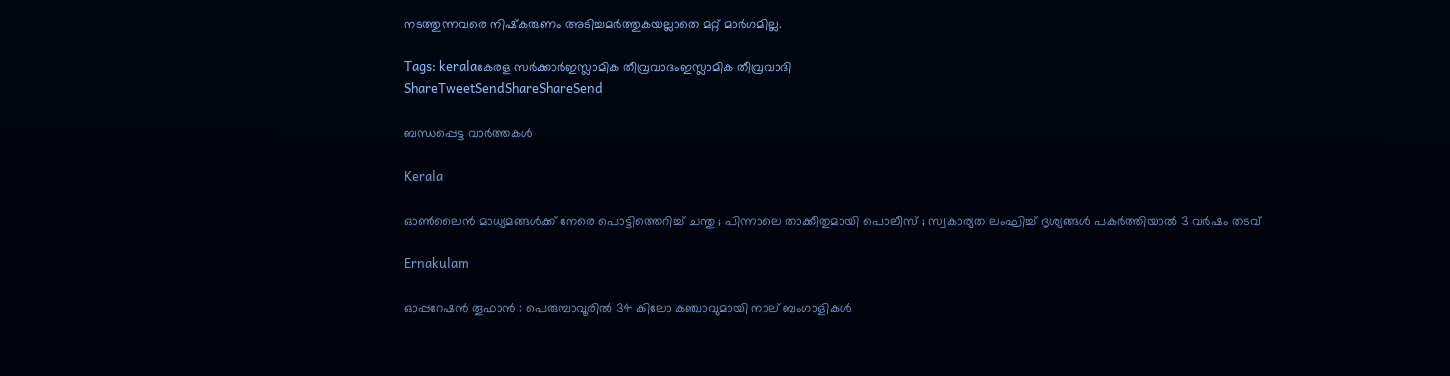നടത്തുന്നവരെ നിഷ്‌കരുണം അടിച്ചമര്‍ത്തുകയല്ലാതെ മറ്റ് മാര്‍ഗമില്ല.

Tags: keralaകേരള സര്‍ക്കാര്‍ഇസ്ലാമിക തീവ്രവാദംഇസ്ലാമിക തീവ്രവാദി
ShareTweetSendShareShareSend

ബന്ധപ്പെട്ട വാര്‍ത്തകള്‍

Kerala

ഓൺലൈൻ മാധ്യമങ്ങൾക്ക് നേരെ പൊട്ടിത്തെറിച്ച് ചന്തു ; പിന്നാലെ താക്കീതുമായി പൊലീസ് ; സ്വകാര്യത ലംഘിച്ച് ദൃശ്യങ്ങൾ പകർത്തിയാൽ 3 വർഷം തടവ്

Ernakulam

ഓപ്പറേഷൻ തൂഫാൻ : പെരുമ്പാവൂരിൽ 34 കിലോ കഞ്ചാവുമായി നാല് ബംഗാളികൾ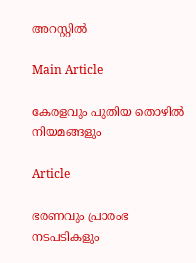അറസ്റ്റിൽ

Main Article

കേരളവും പുതിയ തൊഴില്‍ നിയമങ്ങളും

Article

ഭരണവും പ്രാരംഭ നടപടികളും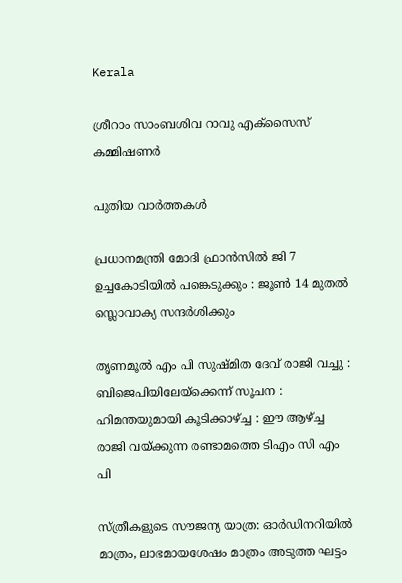Kerala

ശ്രീറാം സാംബശിവ റാവു എക്‌സൈസ് കമ്മിഷണര്‍

പുതിയ വാര്‍ത്തകള്‍

പ്രധാനമന്ത്രി മോദി ഫ്രാൻസിൽ ജി 7 ഉച്ചകോടിയിൽ പങ്കെടുക്കും : ജൂൺ 14 മുതൽ സ്ലൊവാക്യ സന്ദർശിക്കും

തൃണമൂൽ എം പി സുഷ്മിത ദേവ് രാജി വച്ചു : ബിജെപിയിലേയ്‌ക്കെന്ന് സൂചന : ഹിമന്തയുമായി കൂടിക്കാഴ്‌ച്ച : ഈ ആഴ്‌ച്ച രാജി വയ്‌ക്കുന്ന രണ്ടാമത്തെ ടിഎം സി എം പി

സ്ത്രീകളുടെ സൗജന്യ യാത്ര: ഓർഡിനറിയിൽ മാത്രം, ലാഭമായശേഷം മാത്രം അടുത്ത ഘട്ടം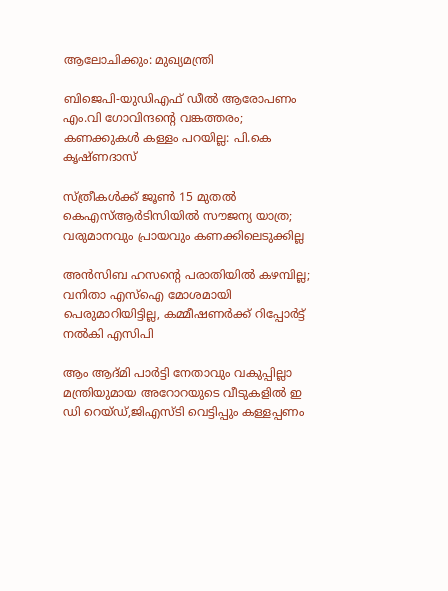ആലോചിക്കും: മുഖ്യമന്ത്രി

ബിജെപി-യുഡിഎഫ് ഡീൽ ആരോപണം എം.വി ഗോവിന്ദന്റെ വങ്കത്തരം; കണക്കുകൾ കള്ളം പറയില്ല: പി.കെ കൃഷ്ണദാസ്

സ്ത്രീകൾക്ക് ജൂൺ 15 മുതൽ കെഎസ്ആർടിസിയിൽ സൗജന്യ യാത്ര; വരുമാനവും പ്രായവും കണക്കിലെടുക്കില്ല

അൻസിബ ഹസന്റെ പരാതിയിൽ കഴമ്പില്ല; വനിതാ എസ്‌ഐ മോശമായി പെരുമാറിയിട്ടില്ല, കമ്മീഷണർക്ക് റിപ്പോർട്ട് നൽകി എസിപി

ആം ആദ്മി പാർട്ടി നേതാവും വകുപ്പില്ലാ മന്ത്രിയുമായ അറോറയുടെ വീടുകളിൽ ഇ ഡി റെയ്ഡ്,ജിഎസ്ടി വെട്ടിപ്പും കള്ളപ്പണം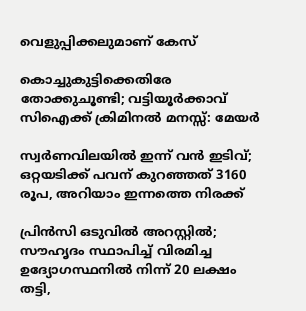വെളുപ്പിക്കലുമാണ് കേസ്

കൊച്ചുകുട്ടിക്കെതിരേ തോക്കുചൂണ്ടി; വട്ടിയൂർക്കാവ് സിഐക്ക് ക്രിമിനൽ മനസ്സ്: മേയർ

സ്വർണവിലയിൽ ഇന്ന് വൻ ഇടിവ്; ഒറ്റയടിക്ക് പവന് കുറഞ്ഞത് 3160 രൂപ, അറിയാം ഇന്നത്തെ നിരക്ക്

പ്രിന്‍സി ഒടുവില്‍ അറസ്റ്റില്‍; സൗഹൃദം സ്ഥാപിച്ച് വിരമിച്ച ഉദ്യോഗസ്ഥനില്‍ നിന്ന് 20 ലക്ഷം തട്ടി,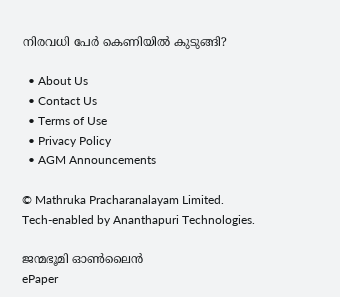നിരവധി പേര്‍ കെണിയില്‍ കുടുങ്ങി?

  • About Us
  • Contact Us
  • Terms of Use
  • Privacy Policy
  • AGM Announcements

© Mathruka Pracharanalayam Limited.
Tech-enabled by Ananthapuri Technologies.

ജന്മഭൂമി ഓണ്‍ലൈന്‍
ePaper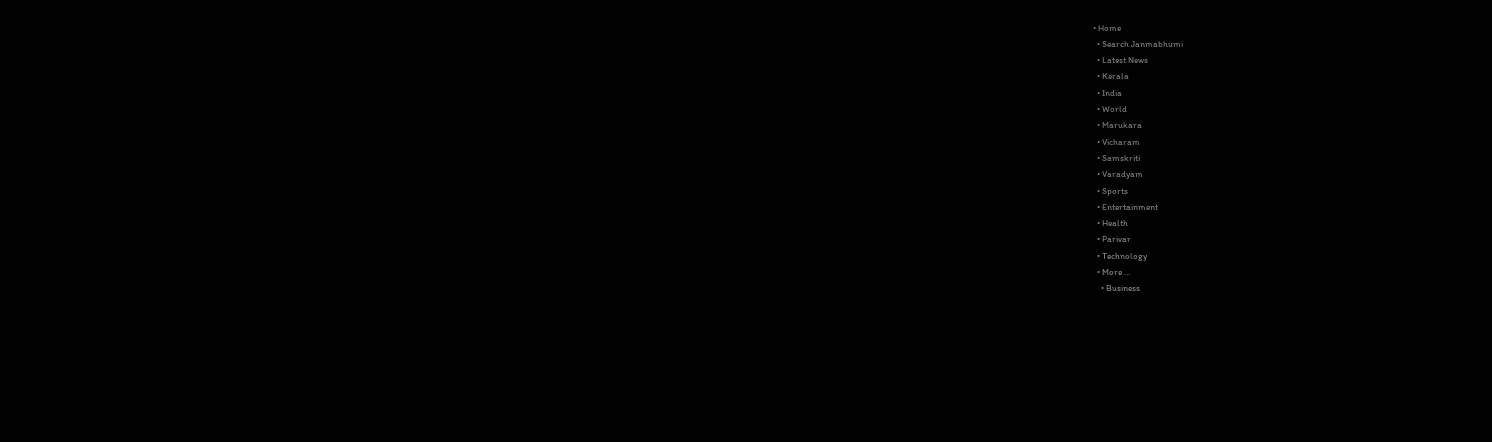• Home
  • Search Janmabhumi
  • Latest News
  • Kerala
  • India
  • World
  • Marukara
  • Vicharam
  • Samskriti
  • Varadyam
  • Sports
  • Entertainment
  • Health
  • Parivar
  • Technology
  • More …
    • Business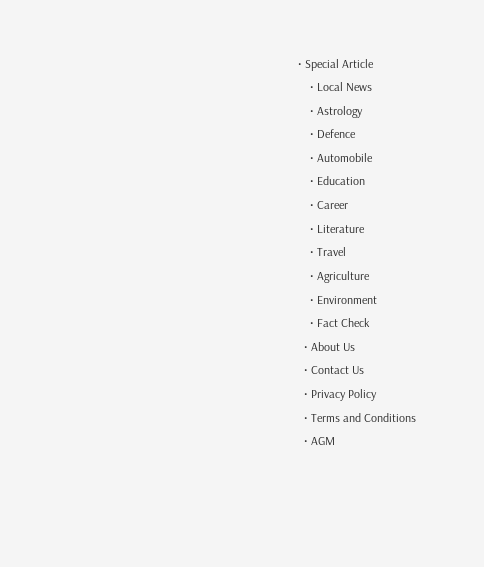• Special Article
    • Local News
    • Astrology
    • Defence
    • Automobile
    • Education
    • Career
    • Literature
    • Travel
    • Agriculture
    • Environment
    • Fact Check
  • About Us
  • Contact Us
  • Privacy Policy
  • Terms and Conditions
  • AGM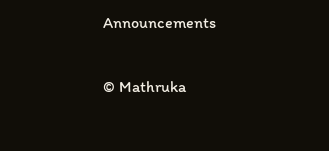Announcements

© Mathruka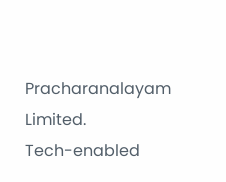Pracharanalayam Limited.
Tech-enabled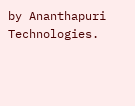by Ananthapuri Technologies.